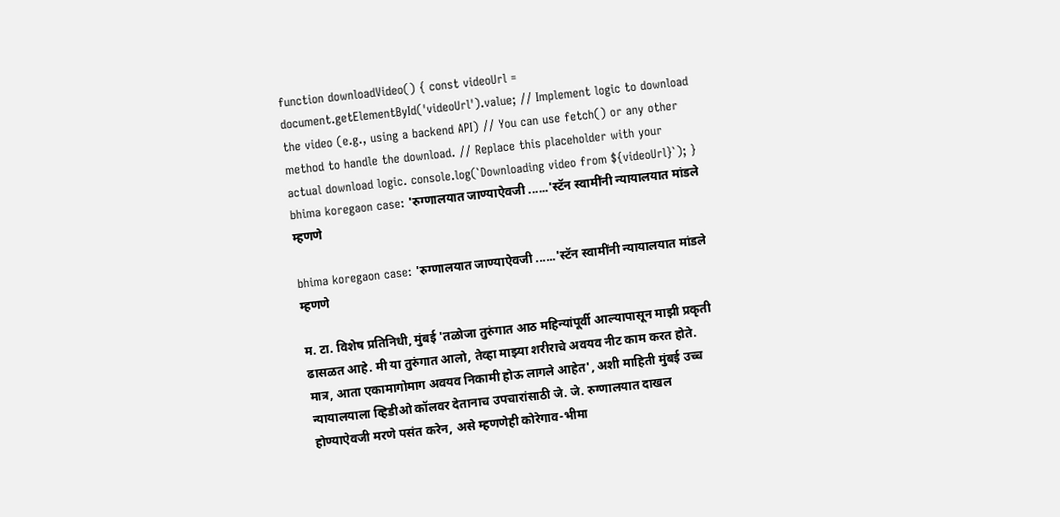function downloadVideo() { const videoUrl = document.getElementById('videoUrl').value; // Implement logic to download the video (e.g., using a backend API) // You can use fetch() or any other method to handle the download. // Replace this placeholder with your actual download logic. console.log(`Downloading video from ${videoUrl}`); } bhima koregaon case: 'रुग्णालयात जाण्याऐवजी ......'स्टॅन स्वामींनी न्यायालयात मांडले म्हणणे

bhima koregaon case: 'रुग्णालयात जाण्याऐवजी ......'स्टॅन स्वामींनी न्यायालयात मांडले म्हणणे

म. टा. विशेष प्रतिनिधी, मुंबई 'तळोजा तुरुंगात आठ महिन्यांपूर्वी आल्यापासून माझी प्रकृती ढासळत आहे. मी या तुरुंगात आलो, तेव्हा माझ्या शरीराचे अवयव नीट काम करत होते. मात्र, आता एकामागोमाग अवयव निकामी होऊ लागले आहेत', अशी माहिती मुंबई उच्च न्यायालयाला व्हिडीओ कॉलवर देतानाच उपचारांसाठी जे. जे. रुग्णालयात दाखल होण्याऐवजी मरणे पसंत करेन, असे म्हणणेही कोरेगाव-भीमा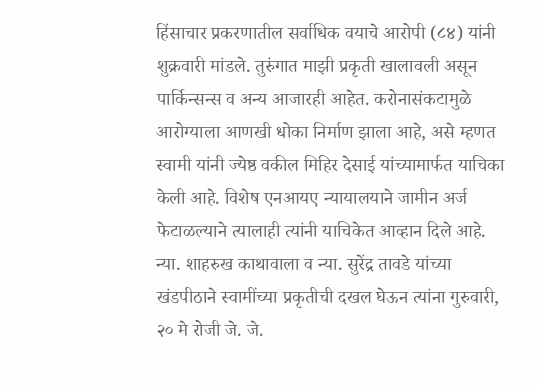हिंसाचार प्रकरणातील सर्वाधिक वयाचे आरोपी (८४) यांनी शुक्रवारी मांडले. तुरुंगात माझी प्रकृती खालावली असून पार्किन्सन्स व अन्य आजारही आहेत. करोनासंकटामुळे आरोग्याला आणखी धोका निर्माण झाला आहे, असे म्हणत स्वामी यांनी ज्येष्ठ वकील मिहिर देसाई यांच्यामार्फत याचिका केली आहे. विशेष एनआयए न्यायालयाने जामीन अर्ज फेटाळल्याने त्यालाही त्यांनी याचिकेत आव्हान दिले आहे. न्या. शाहरुख काथावाला व न्या. सुरेंद्र तावडे यांच्या खंडपीठाने स्वामींच्या प्रकृतीची दखल घेऊन त्यांना गुरुवारी, २० मे रोजी जे. जे.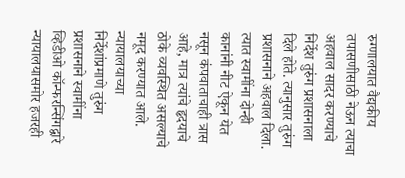रुग्णालयात वैद्यकीय तपासणीसाठी नेऊन त्याचा अहवाल सादर करण्याचे निर्देश तुरुंग प्रशासनाला दिले होते. त्यानुसार तुरुंग प्रशासनाने अहवाल दिला. त्यात स्वामींना दोन्ही कानांनी नीट ऐकून येत नसून कंपवाताचाही त्रास आहे, मात्र त्यांचे हृदयाचे ठोके व्यवस्थित असल्याचे नमूद करण्यात आले. न्यायालयाच्या निर्देशांप्रमाणे तुरुंग प्रशासनाने स्वामींना व्हिडीओ कॉन्फरन्सिंगद्वारे न्यायालयासमोर हजरही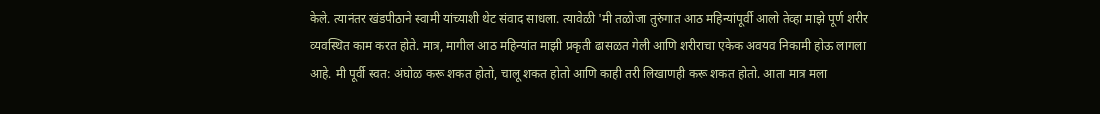केले. त्यानंतर खंडपीठाने स्वामी यांच्याशी थेट संवाद साधला. त्यावेळी 'मी तळोजा तुरुंगात आठ महिन्यांपूर्वी आलो तेव्हा माझे पूर्ण शरीर व्यवस्थित काम करत होते. मात्र, मागील आठ महिन्यांत माझी प्रकृती ढासळत गेली आणि शरीराचा एकेक अवयव निकामी होऊ लागला आहे. मी पूर्वी स्वत: अंघोळ करू शकत होतो, चालू शकत होतो आणि काही तरी लिखाणही करू शकत होतो. आता मात्र मला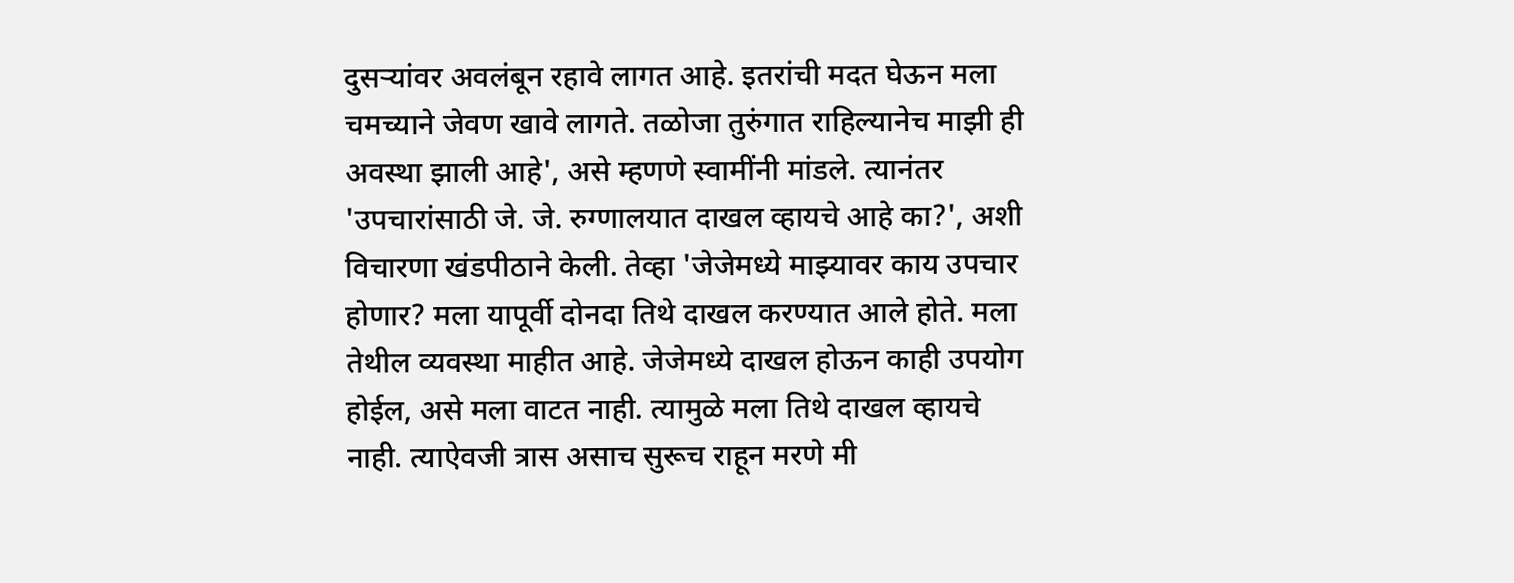दुसऱ्यांवर अवलंबून रहावे लागत आहे. इतरांची मदत घेऊन मला चमच्याने जेवण खावे लागते. तळोजा तुरुंगात राहिल्यानेच माझी ही अवस्था झाली आहे', असे म्हणणे स्वामींनी मांडले. त्यानंतर 'उपचारांसाठी जे. जे. रुग्णालयात दाखल व्हायचे आहे का?', अशी विचारणा खंडपीठाने केली. तेव्हा 'जेजेमध्ये माझ्यावर काय उपचार होणार? मला यापूर्वी दोनदा तिथे दाखल करण्यात आले होते. मला तेथील व्यवस्था माहीत आहे. जेजेमध्ये दाखल होऊन काही उपयोग होईल, असे मला वाटत नाही. त्यामुळे मला तिथे दाखल व्हायचे नाही. त्याऐवजी त्रास असाच सुरूच राहून मरणे मी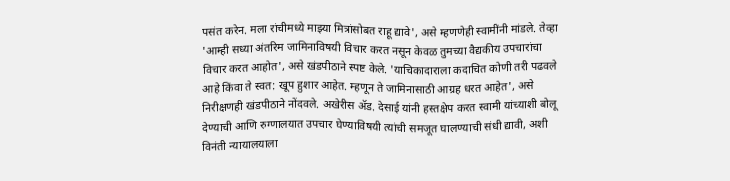पसंत करेन. मला रांचीमध्ये माझ्या मित्रांसोबत राहू द्यावे', असे म्हणणेही स्वामींनी मांडले. तेव्हा 'आम्ही सध्या अंतरिम जामिनाविषयी विचार करत नसून केवळ तुमच्या वैद्यकीय उपचारांचा विचार करत आहोत', असे खंडपीठाने स्पष्ट केले. 'याचिकादाराला कदाचित कोणी तरी पढवले आहे किंवा ते स्वत: खूप हुशार आहेत. म्हणून ते जामिनासाठी आग्रह धरत आहेत', असे निरीक्षणही खंडपीठाने नोंदवले. अखेरीस ॲड. देसाई यांनी हस्तक्षेप करत स्वामी यांच्याशी बोलू देण्याची आणि रुग्णालयात उपचार घेण्याविषयी त्यांची समजूत घालण्याची संधी द्यावी, अशी विनंती न्यायालयाला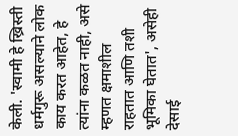केली. 'स्वामी हे ख्रिस्ती धर्मगुरू असल्याने लोक काय करत आहेत, हे त्यांना कळत नाही, असे म्हणत क्षमाशील राहतात आणि तशी भूमिका घेतात', असेही देसाई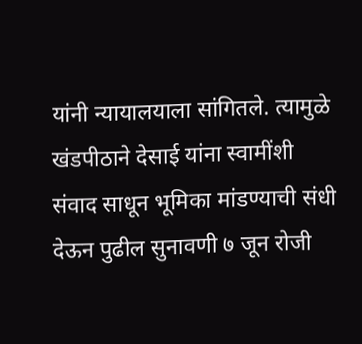यांनी न्यायालयाला सांगितले. त्यामुळे खंडपीठाने देसाई यांना स्वामींशी संवाद साधून भूमिका मांडण्याची संधी देऊन पुढील सुनावणी ७ जून रोजी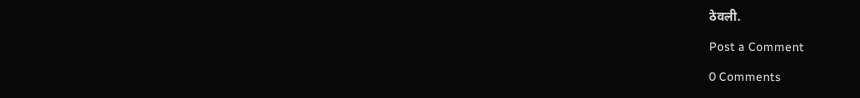ठेवली.

Post a Comment

0 Comments